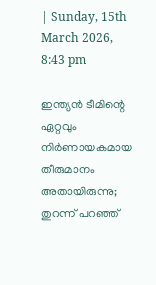| Sunday, 15th March 2026, 8:43 pm

ഇന്ത്യന്‍ ടീമിന്റെ ഏറ്റവും നിര്‍ണായകമായ തീരുമാനം അതായിരുന്നു; തുറന്ന് പറഞ്ഞ്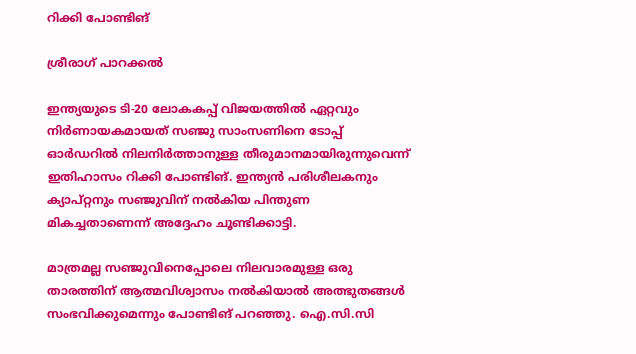റിക്കി പോണ്ടിങ്

ശ്രീരാഗ് പാറക്കല്‍

ഇന്ത്യയുടെ ടി-20 ലോകകപ്പ് വിജയത്തില്‍ ഏറ്റവും നിര്‍ണായകമായത് സഞ്ജു സാംസണിനെ ടോപ്പ് ഓര്‍ഡറില്‍ നിലനിര്‍ത്താനുള്ള തീരുമാനമായിരുന്നുവെന്ന് ഇതിഹാസം റിക്കി പോണ്ടിങ്. ഇന്ത്യന്‍ പരിശീലകനും ക്യാപ്റ്റനും സഞ്ജുവിന് നല്‍കിയ പിന്തുണ മികച്ചതാണെന്ന് അദ്ദേഹം ചൂണ്ടിക്കാട്ടി.

മാത്രമല്ല സഞ്ജുവിനെപ്പോലെ നിലവാരമുള്ള ഒരു താരത്തിന് ആത്മവിശ്വാസം നല്‍കിയാല്‍ അത്ഭുതങ്ങള്‍ സംഭവിക്കുമെന്നും പോണ്ടിങ് പറഞ്ഞു. ഐ.സി.സി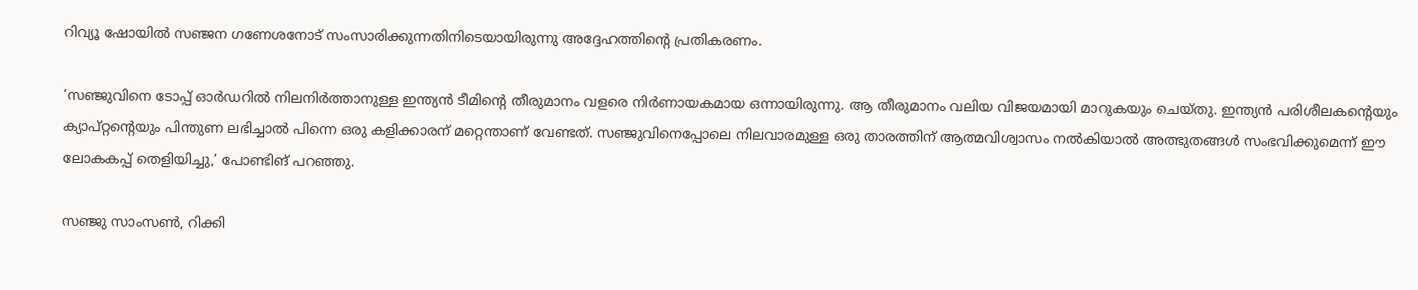റിവ്യൂ ഷോയില്‍ സഞ്ജന ഗണേശനോട് സംസാരിക്കുന്നതിനിടെയായിരുന്നു അദ്ദേഹത്തിന്റെ പ്രതികരണം.

‘സഞ്ജുവിനെ ടോപ്പ് ഓര്‍ഡറില്‍ നിലനിര്‍ത്താനുള്ള ഇന്ത്യന്‍ ടീമിന്റെ തീരുമാനം വളരെ നിര്‍ണായകമായ ഒന്നായിരുന്നു. ആ തീരുമാനം വലിയ വിജയമായി മാറുകയും ചെയ്തു. ഇന്ത്യന്‍ പരിശീലകന്റെയും ക്യാപ്റ്റന്റെയും പിന്തുണ ലഭിച്ചാല്‍ പിന്നെ ഒരു കളിക്കാരന് മറ്റെന്താണ് വേണ്ടത്. സഞ്ജുവിനെപ്പോലെ നിലവാരമുള്ള ഒരു താരത്തിന് ആത്മവിശ്വാസം നല്‍കിയാല്‍ അത്ഭുതങ്ങള്‍ സംഭവിക്കുമെന്ന് ഈ ലോകകപ്പ് തെളിയിച്ചു,’ പോണ്ടിങ് പറഞ്ഞു.

സഞ്ജു സാംസണ്‍, റിക്കി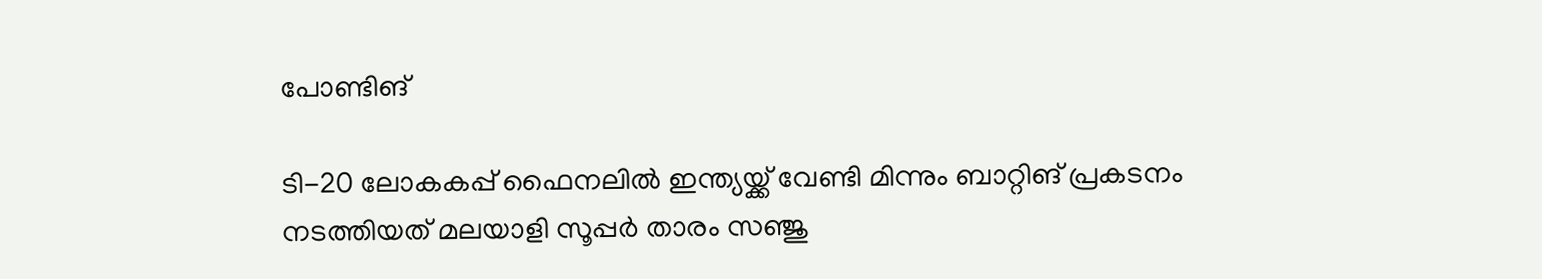പോണ്ടിങ്‌

ടി-20 ലോകകപ്പ് ഫൈനലില്‍ ഇന്ത്യയ്ക്ക് വേണ്ടി മിന്നും ബാറ്റിങ് പ്രകടനം നടത്തിയത് മലയാളി സൂപ്പര്‍ താരം സഞ്ജു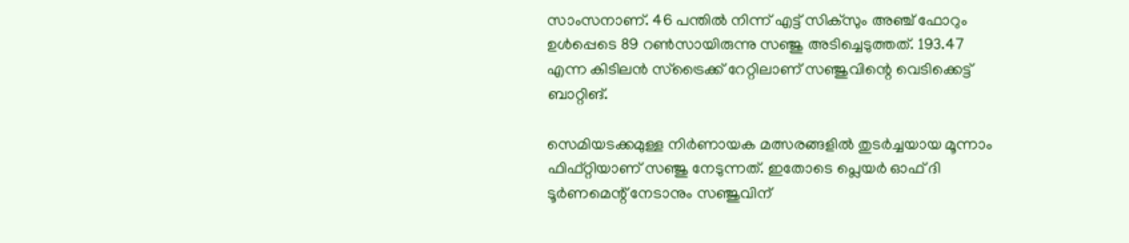സാംസനാണ്. 46 പന്തില്‍ നിന്ന് എട്ട് സിക്‌സും അഞ്ച് ഫോറും ഉള്‍പ്പെടെ 89 റണ്‍സായിരുന്നു സഞ്ജു അടിച്ചെടുത്തത്. 193.47 എന്ന കിടിലന്‍ സ്‌ട്രൈക്ക് റേറ്റിലാണ് സഞ്ജുവിന്റെ വെടിക്കെട്ട് ബാറ്റിങ്.

സെമിയടക്കമുള്ള നിര്‍ണായക മത്സരങ്ങളില്‍ തുടര്‍ച്ചയായ മൂന്നാം ഫിഫ്റ്റിയാണ് സഞ്ജു നേടുന്നത്. ഇതോടെ പ്ലെയര്‍ ഓഫ് ദി ടൂര്‍ണമെന്റ് നേടാനും സഞ്ജുവിന്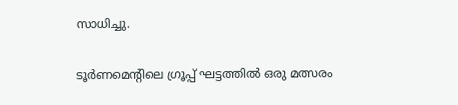സാധിച്ചു.

ടൂര്‍ണമെന്റിലെ ഗ്രൂപ്പ് ഘട്ടത്തില്‍ ഒരു മത്സരം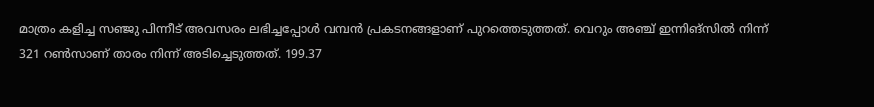മാത്രം കളിച്ച സഞ്ജു പിന്നീട് അവസരം ലഭിച്ചപ്പോള്‍ വമ്പന്‍ പ്രകടനങ്ങളാണ് പുറത്തെടുത്തത്. വെറും അഞ്ച് ഇന്നിങ്സില്‍ നിന്ന് 321 റണ്‍സാണ് താരം നിന്ന് അടിച്ചെടുത്തത്. 199.37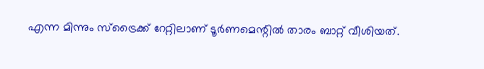എന്ന മിന്നും സ്‌ട്രൈക്ക് റേറ്റിലാണ് ടൂര്‍ണമെന്റില്‍ താരം ബാറ്റ് വീശിയത്.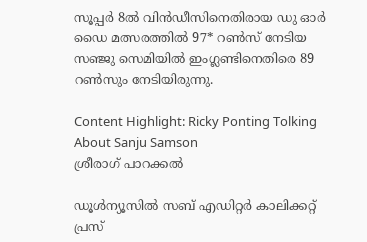സൂപ്പര്‍ 8ല്‍ വിന്‍ഡീസിനെതിരായ ഡു ഓര്‍ ഡൈ മത്സരത്തില്‍ 97* റണ്‍സ് നേടിയ സഞ്ജു സെമിയില്‍ ഇംഗ്ലണ്ടിനെതിരെ 89 റണ്‍സും നേടിയിരുന്നു.

Content Highlight: Ricky Ponting Tolking About Sanju Samson
ശ്രീരാഗ് പാറക്കല്‍

ഡൂള്‍ന്യൂസില്‍ സബ് എഡിറ്റര്‍ കാലിക്കറ്റ് പ്രസ്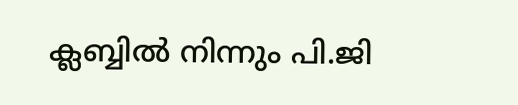ക്ലബ്ബില്‍ നിന്നും പി.ജി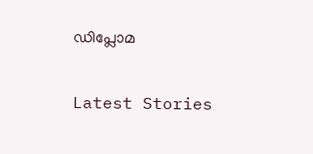ഡിപ്ലോമ

Latest Stories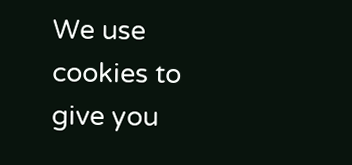We use cookies to give you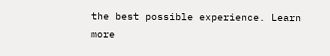the best possible experience. Learn more